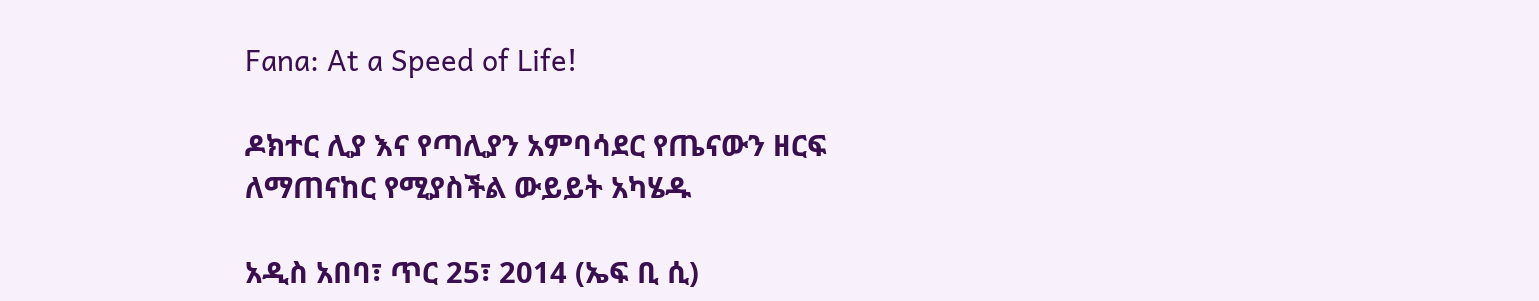Fana: At a Speed of Life!

ዶክተር ሊያ እና የጣሊያን አምባሳደር የጤናውን ዘርፍ ለማጠናከር የሚያስችል ውይይት አካሄዱ

አዲስ አበባ፣ ጥር 25፣ 2014 (ኤፍ ቢ ሲ)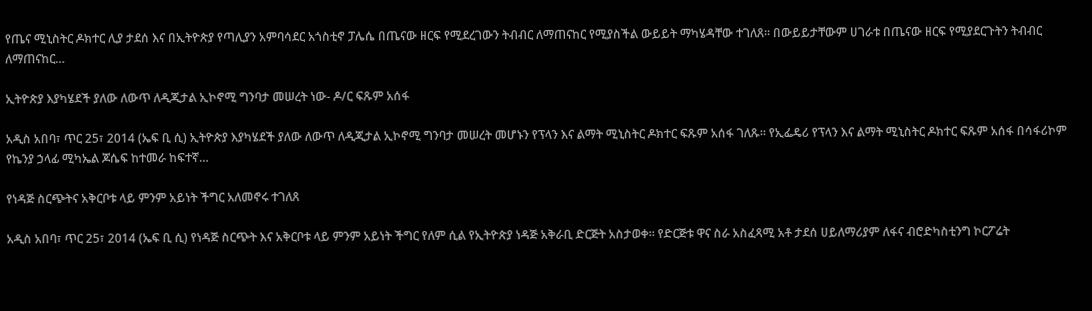የጤና ሚኒስትር ዶክተር ሊያ ታደሰ እና በኢትዮጵያ የጣሊያን አምባሳደር አጎስቲኖ ፓሌሴ በጤናው ዘርፍ የሚደረገውን ትብብር ለማጠናከር የሚያስችል ውይይት ማካሄዳቸው ተገለጸ፡፡ በውይይታቸውም ሀገራቱ በጤናው ዘርፍ የሚያደርጉትን ትብብር ለማጠናከር…

ኢትዮጵያ እያካሄደች ያለው ለውጥ ለዲጂታል ኢኮኖሚ ግንባታ መሠረት ነው- ዶ/ር ፍጹም አሰፋ

አዲስ አበባ፣ ጥር 25፣ 2014 (ኤፍ ቢ ሲ) ኢትዮጵያ እያካሄደች ያለው ለውጥ ለዲጂታል ኢኮኖሚ ግንባታ መሠረት መሆኑን የፕላን እና ልማት ሚኒስትር ዶክተር ፍጹም አሰፋ ገለጹ፡፡ የኢፌዴሪ የፕላን እና ልማት ሚኒስትር ዶክተር ፍጹም አሰፋ በሳፋሪኮም የኬንያ ኃላፊ ሚካኤል ጆሴፍ ከተመራ ከፍተኛ…

የነዳጅ ስርጭትና አቅርቦቱ ላይ ምንም አይነት ችግር አለመኖሩ ተገለጸ

አዲስ አበባ፣ ጥር 25፣ 2014 (ኤፍ ቢ ሲ) የነዳጅ ስርጭት እና አቅርቦቱ ላይ ምንም አይነት ችግር የለም ሲል የኢትዮጵያ ነዳጅ አቅራቢ ድርጅት አስታወቀ። የድርጅቱ ዋና ስራ አስፈጻሚ አቶ ታደሰ ሀይለማሪያም ለፋና ብሮድካስቲንግ ኮርፖሬት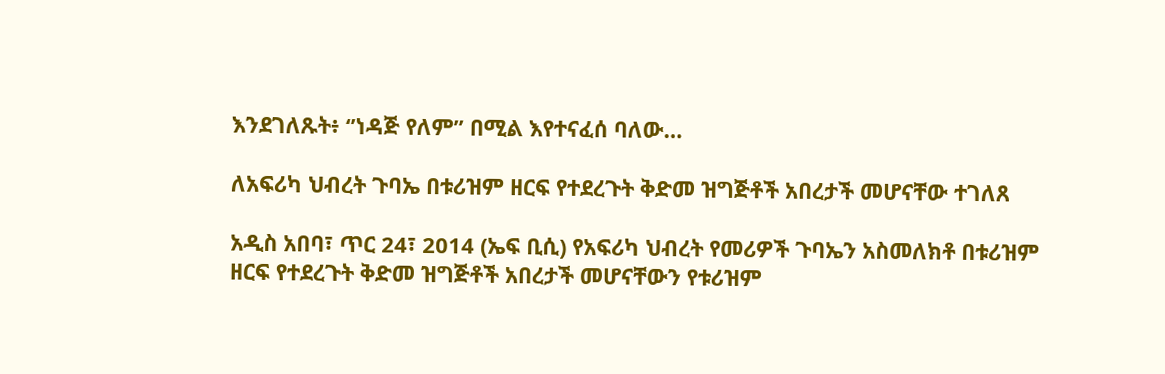እንደገለጹት፥ ‘’ነዳጅ የለም’’ በሚል እየተናፈሰ ባለው…

ለአፍሪካ ህብረት ጉባኤ በቱሪዝም ዘርፍ የተደረጉት ቅድመ ዝግጅቶች አበረታች መሆናቸው ተገለጸ

አዲስ አበባ፣ ጥር 24፣ 2014 (ኤፍ ቢሲ) የአፍሪካ ህብረት የመሪዎች ጉባኤን አስመለክቶ በቱሪዝም ዘርፍ የተደረጉት ቅድመ ዝግጅቶች አበረታች መሆናቸውን የቱሪዝም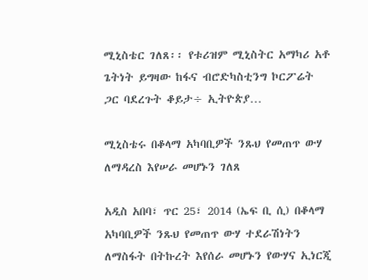ሚኒስቴር ገለጸ፡፡ የቱሪዝም ሚኒስትር አማካሪ አቶ ጌትነት ይግዛው ከፋና ብሮድካስቲንግ ኮርፖሬት ጋር ባደረጉት ቆይታ÷ ኢትዮጵያ…

ሚኒስቴሩ በቆላማ አካባቢዎች ንጹህ የመጠጥ ውሃ ለማዳረስ እየሠራ መሆኑን ገለጸ

አዲስ አበባ፣ ጥር 25፣ 2014 (ኤፍ ቢ ሲ) በቆላማ አካባቢዎች ንጹህ የመጠጥ ውሃ ተደራሽነትን ለማስፋት በትኩረት እየሰራ መሆኑን የውሃና ኢነርጂ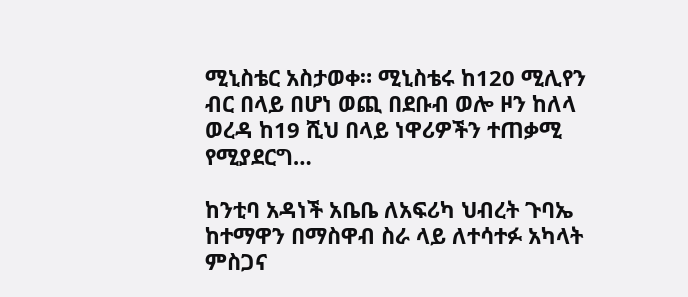ሚኒስቴር አስታወቀ። ሚኒስቴሩ ከ120 ሚሊየን ብር በላይ በሆነ ወጪ በደቡብ ወሎ ዞን ከለላ ወረዳ ከ19 ሺህ በላይ ነዋሪዎችን ተጠቃሚ የሚያደርግ…

ከንቲባ አዳነች አቤቤ ለአፍሪካ ህብረት ጉባኤ ከተማዋን በማስዋብ ስራ ላይ ለተሳተፉ አካላት ምስጋና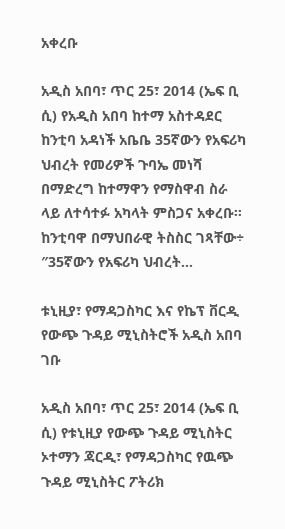አቀረቡ

አዲስ አበባ፣ ጥር 25፣ 2014 (ኤፍ ቢ ሲ) የአዲስ አበባ ከተማ አስተዳደር ከንቲባ አዳነች አቤቤ 35ኛውን የአፍሪካ ህብረት የመሪዎች ጉባኤ መነሻ በማድረግ ከተማዋን የማስዋብ ስራ ላይ ለተሳተፉ አካላት ምስጋና አቀረቡ፡፡ ከንቲባዋ በማህበራዊ ትስስር ገጻቸው÷ ″35ኛውን የአፍሪካ ህብረት…

ቱኒዚያ፣ የማዳጋስካር እና የኬፕ ቨርዲ የውጭ ጉዳይ ሚኒስትሮች አዲስ አበባ ገቡ

አዲስ አበባ፣ ጥር 25፣ 2014 (ኤፍ ቢ ሲ) የቱኒዚያ የውጭ ጉዳይ ሚኒስትር ኦተማን ጃርዲ፣ የማዳጋስካር የዉጭ ጉዳይ ሚኒስትር ፖትሪክ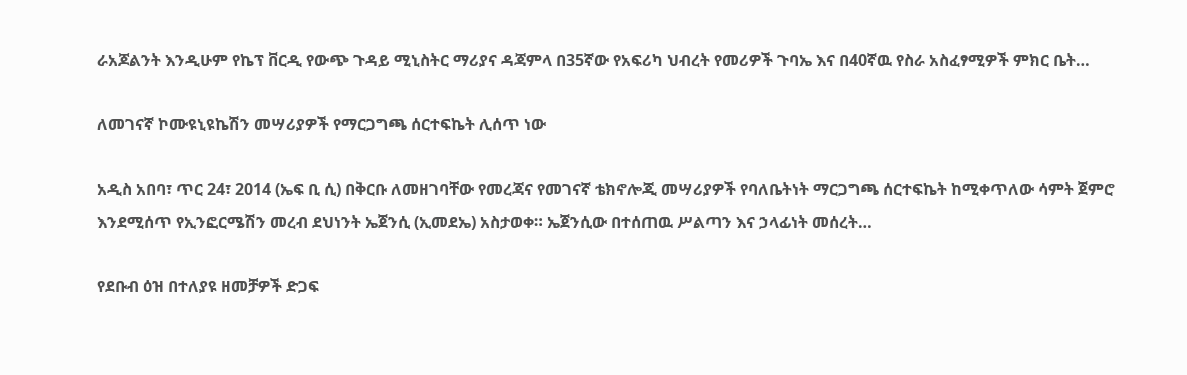ራአጆልንት እንዲሁም የኬፕ ቨርዲ የውጭ ጉዳይ ሚኒስትር ማሪያና ዳጃምላ በ35ኛው የአፍሪካ ህብረት የመሪዎች ጉባኤ እና በ40ኛዉ የስራ አስፈፃሚዎች ምክር ቤት…

ለመገናኛ ኮሙዩኒዩኬሽን መሣሪያዎች የማርጋግጫ ሰርተፍኬት ሊሰጥ ነው

አዲስ አበባ፣ ጥር 24፣ 2014 (ኤፍ ቢ ሲ) በቅርቡ ለመዘገባቸው የመረጃና የመገናኛ ቴክኖሎጂ መሣሪያዎች የባለቤትነት ማርጋግጫ ሰርተፍኬት ከሚቀጥለው ሳምት ጀምሮ እንደሚሰጥ የኢንፎርሜሽን መረብ ደህነንት ኤጀንሲ (ኢመደኤ) አስታወቀ። ኤጀንሲው በተሰጠዉ ሥልጣን እና ኃላፊነት መሰረት…

የደቡብ ዕዝ በተለያዩ ዘመቻዎች ድጋፍ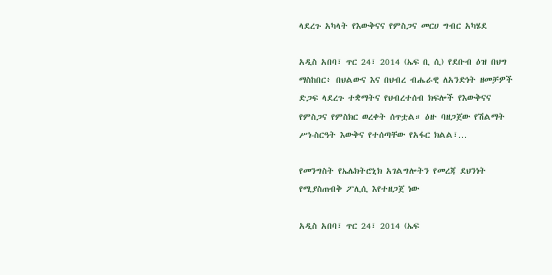ላደረጉ አካላት የእውቅናና የምስጋና መርሀ ግብር አካሄደ

አዲስ አበባ፣ ጥር 24፣ 2014 (ኤፍ ቢ ሲ) የደቡብ ዕዝ በህግ ማስከበር፥ በህልውና እና በህብረ ብሔራዊ ለአንድነት ዘመቻዎች ድጋፍ ላደረጉ ተቋማትና የህብረተሰብ ክፍሎች የእውቅናና የምስጋና የምስክር ወረቀት ሰጥቷል። ዕዙ ባዘጋጀው የሽልማት ሥነ-ስርዓት እውቅና የተሰጣቸው የአፋር ክልል፣…

የመንግስት የኤሌክትሮኒክ አገልግሎትን የመረጃ ደህንነት የሚያስጠብቅ ፖሊሲ እየተዘጋጀ ነው

አዲስ አበባ፣ ጥር 24፣ 2014 (ኤፍ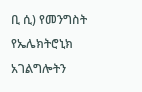ቢ ሲ) የመንግስት የኤሌክትሮኒክ አገልግሎትን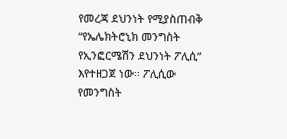የመረጃ ደህንነት የሚያስጠብቅ “የኤሌክትሮኒክ መንግስት የኢንፎርሜሽን ደህንነት ፖሊሲ” እየተዘጋጀ ነው፡፡ ፖሊሲው የመንግስት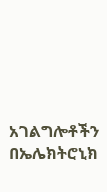አገልግሎቶችን በኤሌክትሮኒክ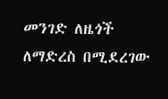መንገድ ለዜጎች ለማድረስ በሚደረገው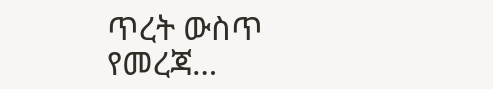ጥረት ውስጥ የመረጃ…